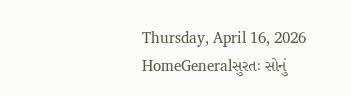Thursday, April 16, 2026
HomeGeneralસુરતઃ સોનું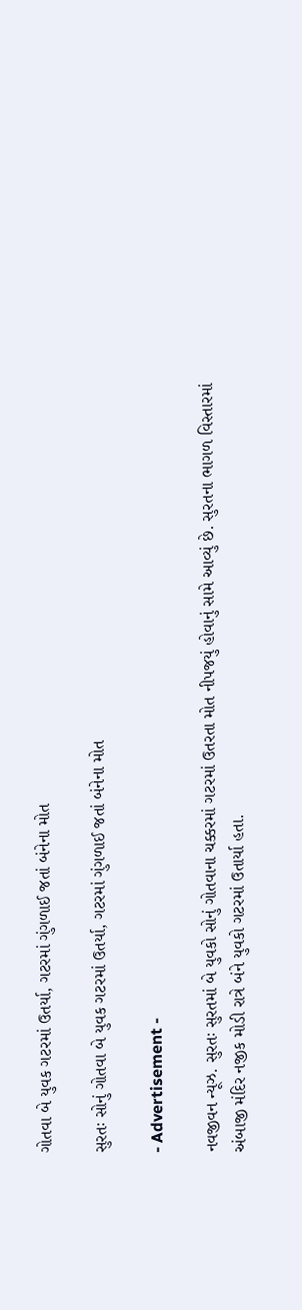ગોતવા બે યુવક ગટરમાં ઉતર્યા, ગટરમાં ગુંગળાઈ જતાં બંનેના મોત

સુરતઃ સોનું ગોતવા બે યુવક ગટરમાં ઉતર્યા, ગટરમાં ગુંગળાઈ જતાં બંનેના મોત

- Advertisement -

નવજીવન ન્યૂઝ. સુરતઃ સુરતમાં બે યુવકો સોનું ગોતવાના ચક્કરમાં ગટરમાં ઉતરતા મોત નીપજયું હોવાનું સામે આવ્યું છે. સુરતના ભાગળ વિસ્તારમાં અંબાજી મંદિર નજીક મોડી રાત્રે બંને યુવકો ગટરમાં ઉતાર્યા હતા.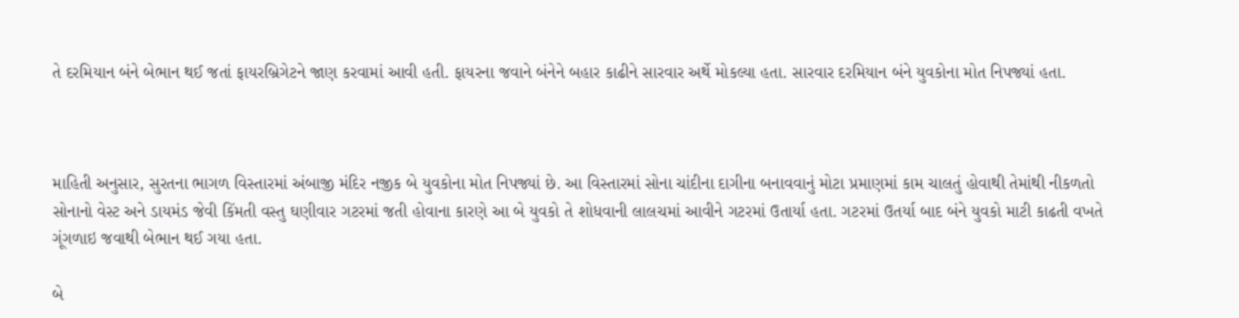તે દરમિયાન બંને બેભાન થઈ જતાં ફાયરબ્રિગેટને જાણ કરવામાં આવી હતી. ફાયરના જવાને બંનેને બહાર કાઢીને સારવાર અર્થે મોકલ્યા હતા. સારવાર દરમિયાન બંને યુવકોના મોત નિપજ્યાં હતા.



માહિતી અનુસાર, સુરતના ભાગળ વિસ્તારમાં અંબાજી મંદિર નજીક બે યુવકોના મોત નિપજ્યાં છે. આ વિસ્તારમાં સોના ચાંદીના દાગીના બનાવવાનું મોટા પ્રમાણમાં કામ ચાલતું હોવાથી તેમાંથી નીકળતો સોનાનો વેસ્ટ અને ડાયમંડ જેવી કિંમતી વસ્તુ ઘણીવાર ગટરમાં જતી હોવાના કારણે આ બે યુવકો તે શોધવાની લાલચમાં આવીને ગટરમાં ઉતાર્યા હતા. ગટરમાં ઉતર્યા બાદ બંને યુવકો માટી કાઢતી વખતે ગૂંગળાઇ જવાથી બેભાન થઈ ગયા હતા.

બે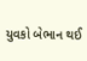યુવકો બેભાન થઈ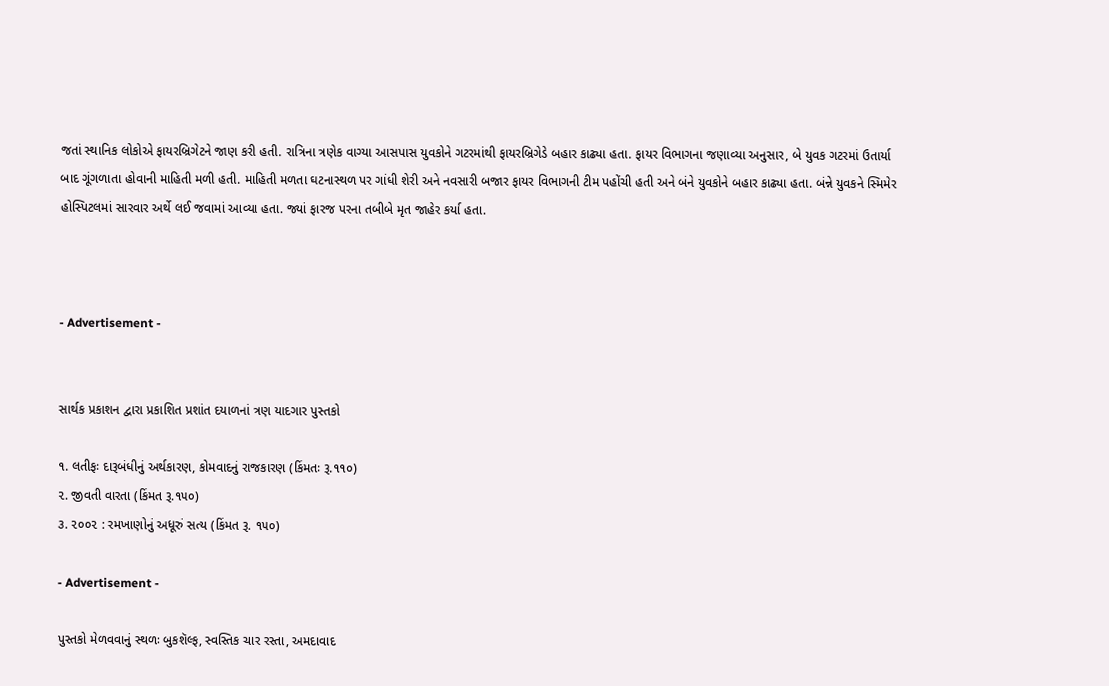જતાં સ્થાનિક લોકોએ ફાયરબ્રિગેટને જાણ કરી હતી. રાત્રિના ત્રણેક વાગ્યા આસપાસ યુવકોને ગટરમાંથી ફાયરબ્રિગેડે બહાર કાઢ્યા હતા. ફાયર વિભાગના જણાવ્યા અનુસાર, બે યુવક ગટરમાં ઉતાર્યા બાદ ગૂંગળાતા હોવાની માહિતી મળી હતી. માહિતી મળતા ઘટનાસ્થળ પર ગાંધી શેરી અને નવસારી બજાર ફાયર વિભાગની ટીમ પહોંચી હતી અને બંને યુવકોને બહાર કાઢ્યા હતા. બંન્ને યુવકને સ્મિમેર હોસ્પિટલમાં સારવાર અર્થે લઈ જવામાં આવ્યા હતા. જ્યાં ફારજ પરના તબીબે મૃત જાહેર કર્યા હતા.



- Advertisement -


સાર્થક પ્રકાશન દ્વારા પ્રકાશિત પ્રશાંત દયાળનાં ત્રણ યાદગાર પુસ્તકો

૧. લતીફઃ દારૂબંધીનું અર્થકારણ, કોમવાદનું રાજકારણ (કિંમતઃ રૂ.૧૧૦)
૨. જીવતી વારતા (કિંમત રૂ.૧૫૦)
૩. ૨૦૦૨ : રમખાણોનું અધૂરું સત્ય (કિંમત રૂ. ૧૫૦)

- Advertisement -

પુસ્તકો મેળવવાનું સ્થળઃ બુકશૅલ્ફ, સ્વસ્તિક ચાર રસ્તા, અમદાવાદ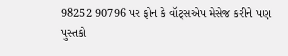98252 90796 પર ફોન કે વૉટ્સએપ મેસેજ કરીને પણ પુસ્તકો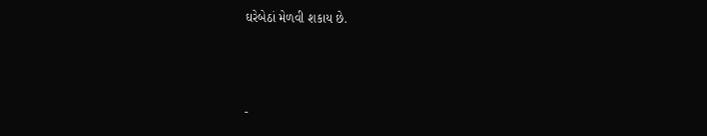ઘરેબેઠાં મેળવી શકાય છે.



-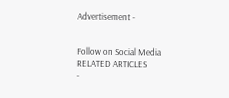Advertisement -


Follow on Social Media
RELATED ARTICLES
-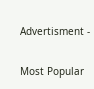Advertisment -

Most Popular